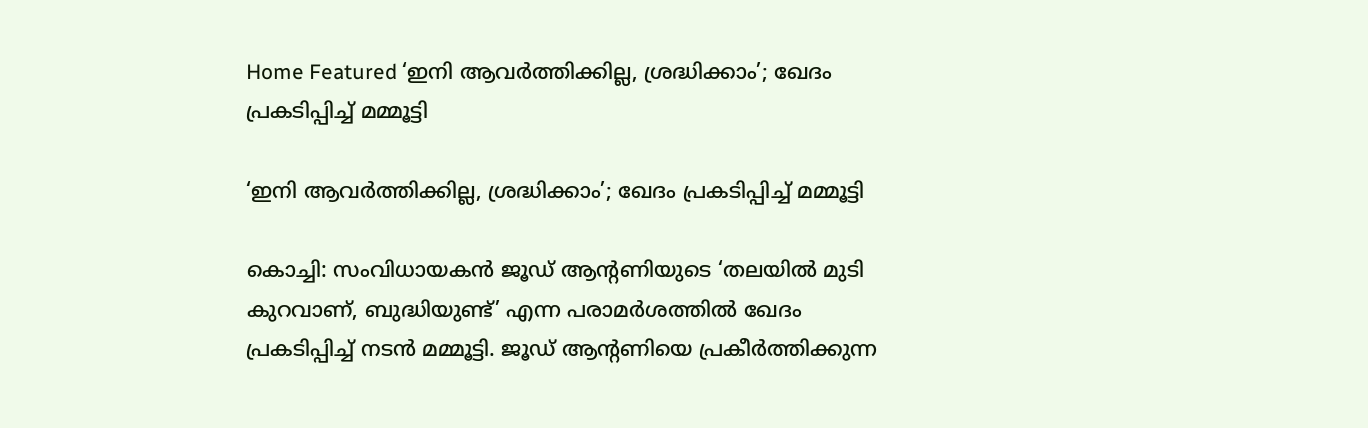Home Featured ‘ഇനി ആവർത്തിക്കില്ല, ശ്രദ്ധിക്കാം’; ഖേദം പ്രകടിപ്പിച്ച് മമ്മൂട്ടി

‘ഇനി ആവർത്തിക്കില്ല, ശ്രദ്ധിക്കാം’; ഖേദം പ്രകടിപ്പിച്ച് മമ്മൂട്ടി

കൊച്ചി: സംവിധായകൻ ജൂഡ് ആന്റണിയുടെ ‘തലയിൽ മുടി കുറവാണ്, ബുദ്ധിയുണ്ട്’ എന്ന പരാമർശത്തിൽ ഖേദം പ്രകടിപ്പിച്ച് നടൻ മമ്മൂട്ടി. ജൂഡ് ആന്റണിയെ പ്രകീർത്തിക്കുന്ന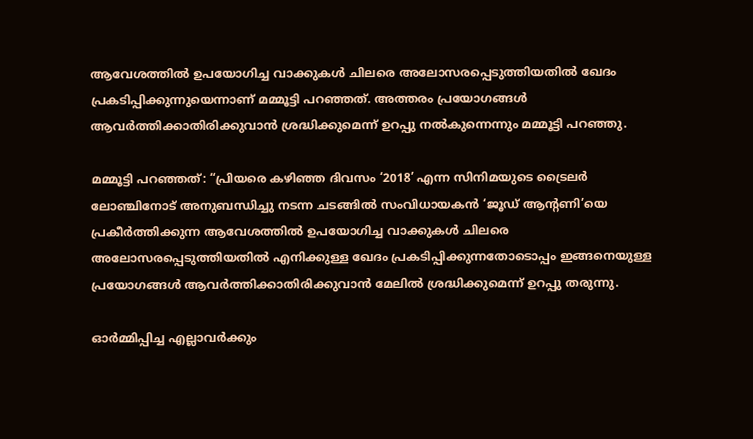ആവേശത്തിൽ ഉപയോഗിച്ച വാക്കുകൾ ചിലരെ അലോസരപ്പെടുത്തിയതിൽ ഖേദം പ്രകടിപ്പിക്കുന്നുയെന്നാണ് മമ്മൂട്ടി പറഞ്ഞത്. അത്തരം പ്രയോഗങ്ങൾ ആവർത്തിക്കാതിരിക്കുവാൻ ശ്രദ്ധിക്കുമെന്ന് ഉറപ്പു നൽകുന്നെന്നും മമ്മൂട്ടി പറഞ്ഞു.

മമ്മൂട്ടി പറഞ്ഞത്: “പ്രിയരെ കഴിഞ്ഞ ദിവസം ‘2018’ എന്ന സിനിമയുടെ ട്രൈലർ ലോഞ്ചിനോട് അനുബന്ധിച്ചു നടന്ന ചടങ്ങിൽ സംവിധായകൻ ‘ജൂഡ് ആന്റണി’യെ പ്രകീർത്തിക്കുന്ന ആവേശത്തിൽ ഉപയോഗിച്ച വാക്കുകൾ ചിലരെ അലോസരപ്പെടുത്തിയതിൽ എനിക്കുള്ള ഖേദം പ്രകടിപ്പിക്കുന്നതോടൊപ്പം ഇങ്ങനെയുള്ള പ്രയോഗങ്ങൾ ആവർത്തിക്കാതിരിക്കുവാൻ മേലിൽ ശ്രദ്ധിക്കുമെന്ന് ഉറപ്പു തരുന്നു.

ഓർമ്മിപ്പിച്ച എല്ലാവർക്കും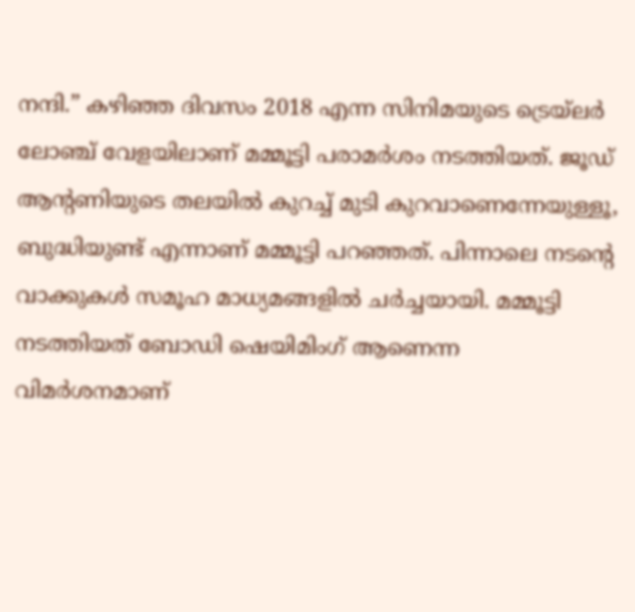നന്ദി.” കഴിഞ്ഞ ദിവസം 2018 എന്ന സിനിമയുടെ ട്രെയ്ലർ ലോഞ്ച് വേളയിലാണ് മമ്മൂട്ടി പരാമർശം നടത്തിയത്. ജൂഡ് ആന്റണിയുടെ തലയിൽ കുറച്ച് മുടി കുറവാണെന്നേയുള്ളൂ, ബുദ്ധിയുണ്ട് എന്നാണ് മമ്മൂട്ടി പറഞ്ഞത്. പിന്നാലെ നടന്റെ വാക്കുകൾ സമൂഹ മാധ്യമങ്ങളിൽ ചർച്ചയായി. മമ്മൂട്ടി നടത്തിയത് ബോഡി ഷെയിമിംഗ് ആണെന്ന വിമർശനമാണ്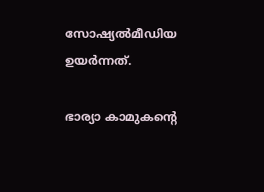സോഷ്യൽമീഡിയ ഉയർന്നത്.

ഭാര്യാ കാമുകന്റെ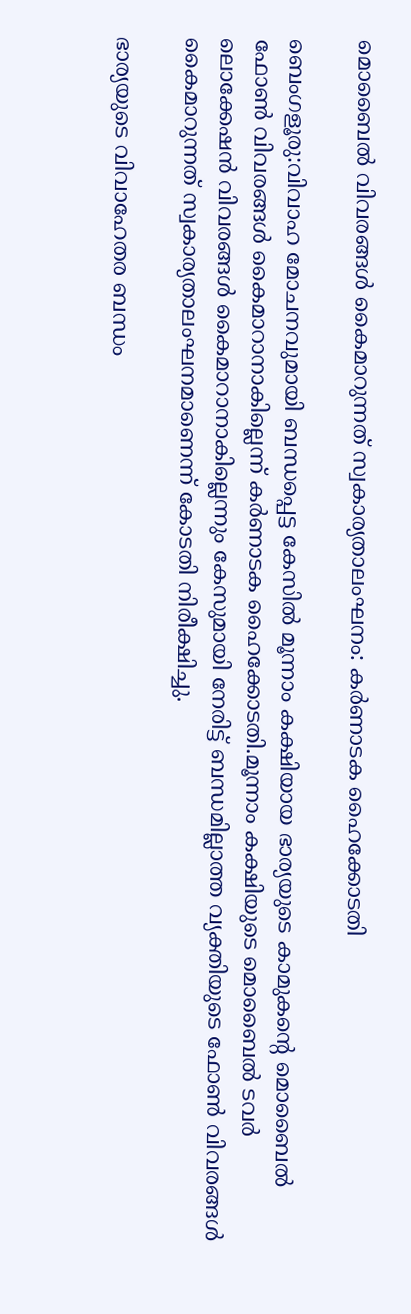മൊബൈല്‍ വിവരങ്ങള്‍ കൈമാറുന്നത് സ്വകാര്യതാലംഘനം: കര്‍ണാടക ഹൈക്കോടതി

ബെംഗളൂരു:വിവാഹ മോചനവുമായി ബന്ധപ്പെട്ട കേസില്‍ മൂന്നാം കക്ഷിയായ ഭാര്യയുടെ കാമുകന്റെ മൊബൈല്‍ ഫോണ്‍ വിവരങ്ങള്‍ കൈമാറാനാകില്ലെന്ന് കര്‍ണാടക ഹൈക്കോടതി.മൂന്നാം കക്ഷിയുടെ മൊബൈല്‍ ടവര്‍ ലൊക്കേഷന്‍ വിവരങ്ങള്‍ കൈമാറാനാകില്ലെന്നും കേസുമായി നേരിട്ട് ബന്ധമില്ലാത്ത വ്യക്തിയുടെ ഫോണ്‍ വിവരങ്ങള്‍ കൈമാറുന്നത് സ്വകാര്യതാലംഘനമാണെന്ന് കോടതി നിരീക്ഷിച്ചു.

ഭാര്യയുടെ വിവാഹേതര ബന്ധം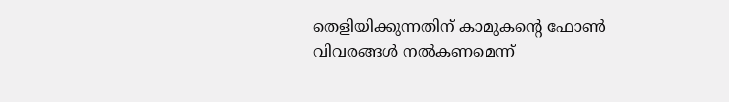തെളിയിക്കുന്നതിന് കാമുകന്റെ ഫോണ്‍ വിവരങ്ങള്‍ നല്‍കണമെന്ന്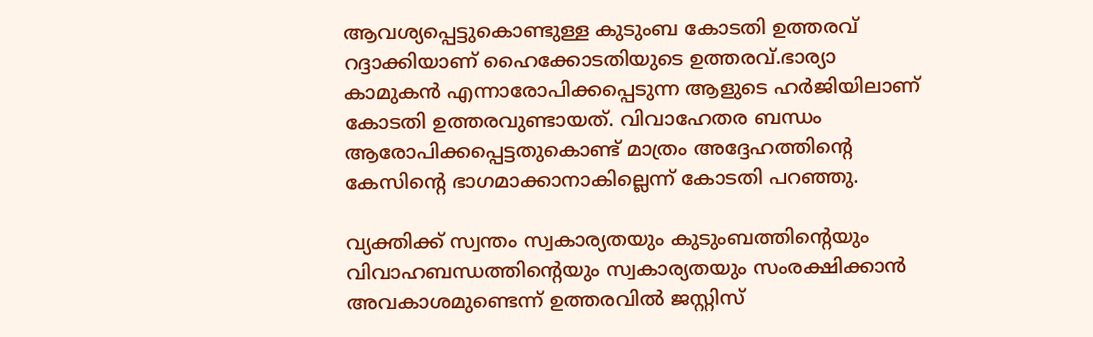ആവശ്യപ്പെട്ടുകൊണ്ടുള്ള കുടുംബ കോടതി ഉത്തരവ് റദ്ദാക്കിയാണ് ഹൈക്കോടതിയുടെ ഉത്തരവ്.ഭാര്യാ കാമുകന്‍ എന്നാരോപിക്കപ്പെടുന്ന ആളുടെ ഹര്‍ജിയിലാണ് കോടതി ഉത്തരവുണ്ടായത്. വിവാഹേതര ബന്ധം ആരോപിക്കപ്പെട്ടതുകൊണ്ട് മാത്രം അദ്ദേഹത്തിന്റെ കേസിന്റെ ഭാഗമാക്കാനാകില്ലെന്ന് കോടതി പറഞ്ഞു.

വ്യക്തിക്ക് സ്വന്തം സ്വകാര്യതയും കുടുംബത്തിന്റെയും വിവാഹബന്ധത്തിന്റെയും സ്വകാര്യതയും സംരക്ഷിക്കാന്‍ അവകാശമുണ്ടെന്ന് ഉത്തരവില്‍ ജസ്റ്റിസ്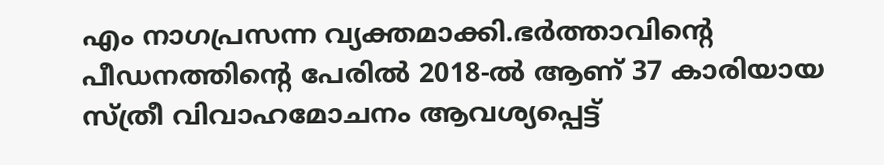എം നാഗപ്രസന്ന വ്യക്തമാക്കി.ഭര്‍ത്താവിന്റെ പീഡനത്തിന്റെ പേരില്‍ 2018-ല്‍ ആണ് 37 കാരിയായ സ്ത്രീ വിവാഹമോചനം ആവശ്യപ്പെട്ട്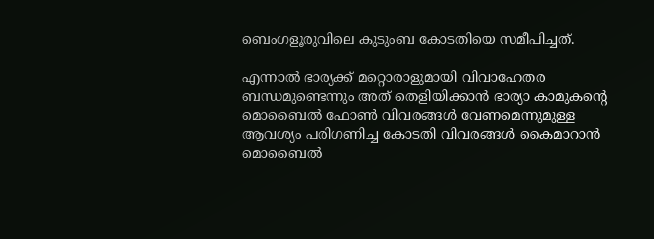ബെംഗളൂരുവിലെ കുടുംബ കോടതിയെ സമീപിച്ചത്.

എന്നാല്‍ ഭാര്യക്ക് മറ്റൊരാളുമായി വിവാഹേതര ബന്ധമുണ്ടെന്നും അത് തെളിയിക്കാന്‍ ഭാര്യാ കാമുകന്റെ മൊബൈല്‍ ഫോണ്‍ വിവരങ്ങള്‍ വേണമെന്നുമുള്ള ആവശ്യം പരിഗണിച്ച കോടതി വിവരങ്ങള്‍ കൈമാറാന്‍ മൊബൈല്‍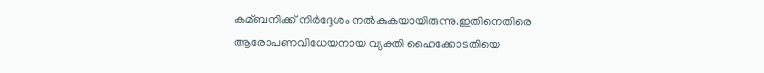കമ്ബനിക്ക് നിര്‍ദ്ദേശം നല്‍കുകയായിരുന്നു.ഇതിനെതിരെ ആരോപണവിധേയനായ വ്യക്തി ഹൈക്കോടതിയെ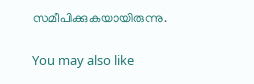സമീപിക്കുകയായിരുന്നു.

You may also like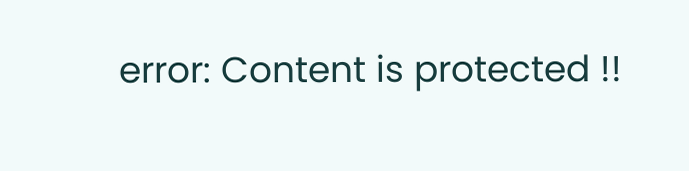error: Content is protected !!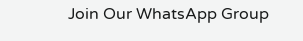Join Our WhatsApp Group